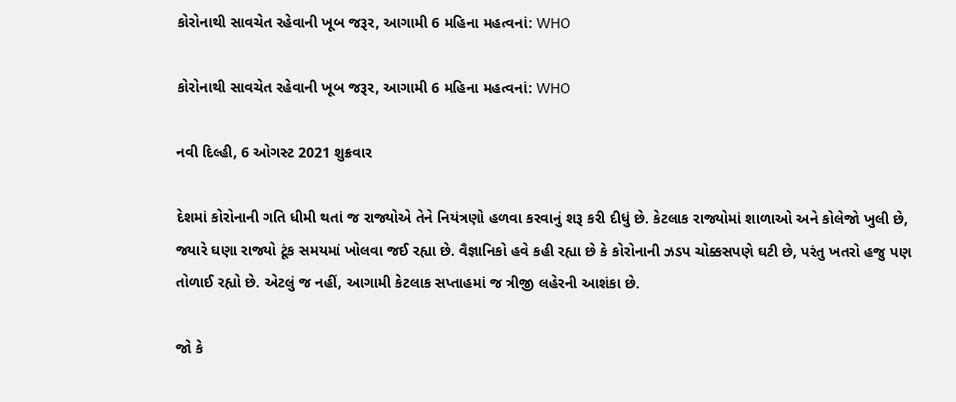કોરોનાથી સાવચેત રહેવાની ખૂબ જરૂર, આગામી 6 મહિના મહત્વનાં: WHO

કોરોનાથી સાવચેત રહેવાની ખૂબ જરૂર, આગામી 6 મહિના મહત્વનાં: WHO

નવી દિલ્હી, 6 ઓગસ્ટ 2021 શુક્રવાર

દેશમાં કોરોનાની ગતિ ધીમી થતાં જ રાજ્યોએ તેને નિયંત્રણો હળવા કરવાનું શરૂ કરી દીધું છે. કેટલાક રાજ્યોમાં શાળાઓ અને કોલેજો ખુલી છે, જ્યારે ઘણા રાજ્યો ટૂંક સમયમાં ખોલવા જઈ રહ્યા છે. વૈજ્ઞાનિકો હવે કહી રહ્યા છે કે કોરોનાની ઝડપ ચોક્કસપણે ઘટી છે, પરંતુ ખતરો હજુ પણ તોળાઈ રહ્યો છે. એટલું જ નહીં, આગામી કેટલાક સપ્તાહમાં જ ત્રીજી લહેરની આશંકા છે.

જો કે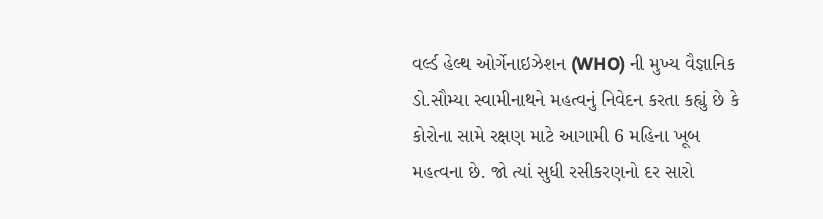વર્લ્ડ હેલ્થ ઓર્ગેનાઇઝેશન (WHO) ની મુખ્ય વૈજ્ઞાનિક ડો.સૌમ્યા સ્વામીનાથને મહત્વનું નિવેદન કરતા કહ્યું છે કે  કોરોના સામે રક્ષણ માટે આગામી 6 મહિના ખૂબ મહત્વના છે. જો ત્યાં સુધી રસીકરણનો દર સારો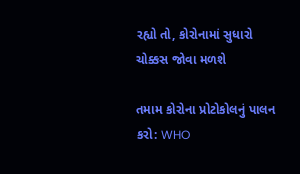રહ્યો તો, કોરોનામાં સુધારો ચોક્કસ જોવા મળશે

તમામ કોરોના પ્રોટોકોલનું પાલન કરો: WHO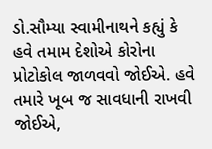ડો.સૌમ્યા સ્વામીનાથને કહ્યું કે હવે તમામ દેશોએ કોરોના પ્રોટોકોલ જાળવવો જોઈએ. હવે તમારે ખૂબ જ સાવધાની રાખવી જોઈએ,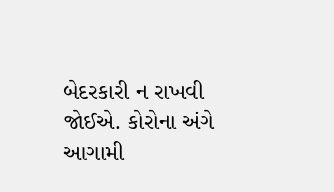બેદરકારી ન રાખવી જોઈએ. કોરોના અંગે આગામી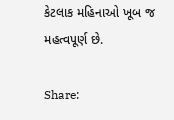કેટલાક મહિનાઓ ખૂબ જ મહત્વપૂર્ણ છે.

Share: